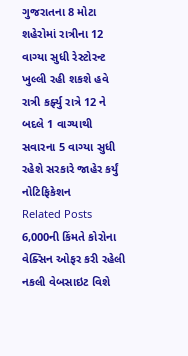ગુજરાતના 8 મોટા શહેરોમાં રાત્રીના 12 વાગ્યા સુધી રેસ્ટોરન્ટ ખુલ્લી રહી શકશે હવે રાત્રી કર્ફ્યુ રાત્રે 12 ને બદલે 1 વાગ્યાથી સવારના 5 વાગ્યા સુધી રહેશે સરકારે જાહેર કર્યું નોટિફિકેશન
Related Posts
6,000ની કિંમતે કોરોના વેક્સિન ઓફર કરી રહેલી નકલી વેબસાઇટ વિશે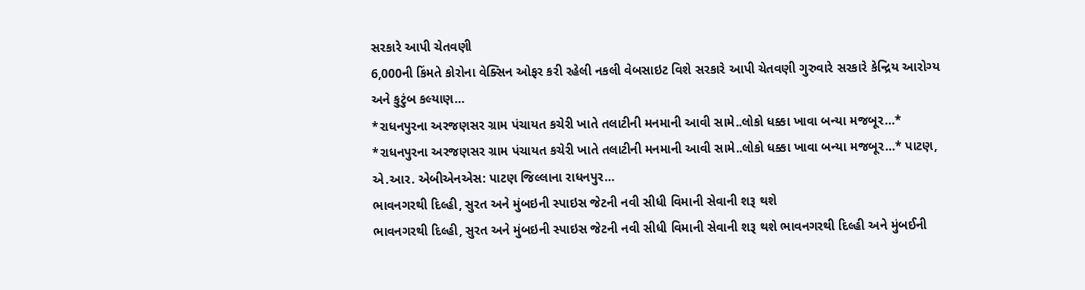સરકારે આપી ચેતવણી
6,000ની કિંમતે કોરોના વેક્સિન ઓફર કરી રહેલી નકલી વેબસાઇટ વિશે સરકારે આપી ચેતવણી ગુરુવારે સરકારે કેન્દ્રિય આરોગ્ય અને કુટુંબ કલ્યાણ…
*રાધનપુરના અરજણસર ગ્રામ પંચાયત કચેરી ખાતે તલાટીની મનમાની આવી સામે..લોકો ધક્કા ખાવા બન્યા મજબૂર…*
*રાધનપુરના અરજણસર ગ્રામ પંચાયત કચેરી ખાતે તલાટીની મનમાની આવી સામે..લોકો ધક્કા ખાવા બન્યા મજબૂર…* પાટણ, એ.આર. એબીએનએસ: પાટણ જિલ્લાના રાધનપુર…
ભાવનગરથી દિલ્હી, સુરત અને મુંબઇની સ્પાઇસ જેટની નવી સીધી વિમાની સેવાની શરૂ થશે
ભાવનગરથી દિલ્હી, સુરત અને મુંબઇની સ્પાઇસ જેટની નવી સીધી વિમાની સેવાની શરૂ થશે ભાવનગરથી દિલ્હી અને મુંબઈની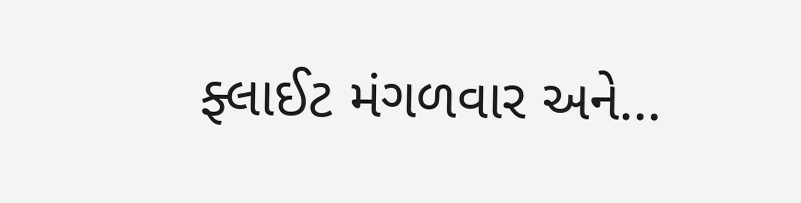ફ્લાઈટ મંગળવાર અને…